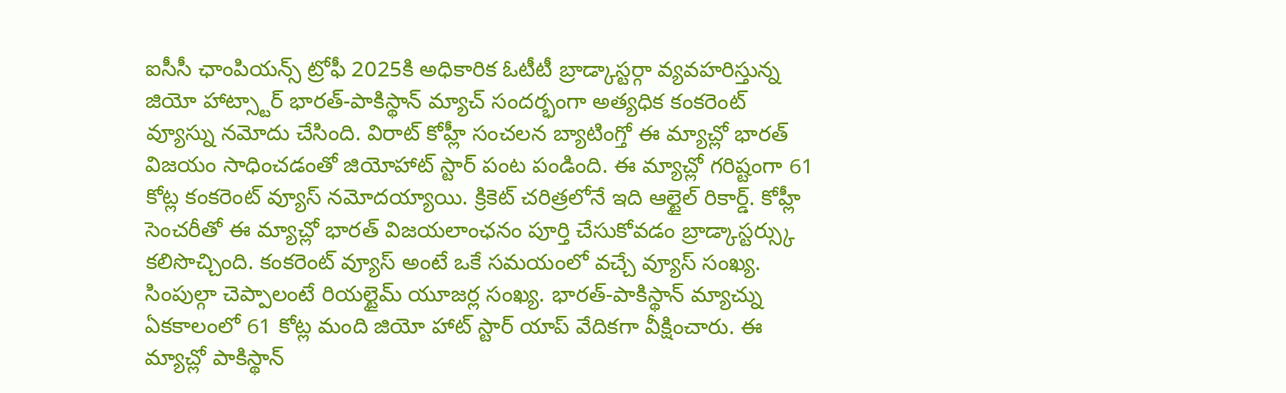ఐసీసీ ఛాంపియన్స్ ట్రోఫీ 2025కి అధికారిక ఓటీటీ బ్రాడ్కాస్టర్గా వ్యవహరిస్తున్న జియో హాట్స్టార్ భారత్-పాకిస్థాన్ మ్యాచ్ సందర్భంగా అత్యధిక కంకరెంట్ వ్యూస్ను నమోదు చేసింది. విరాట్ కోహ్లీ సంచలన బ్యాటింగ్తో ఈ మ్యాచ్లో భారత్ విజయం సాధించడంతో జియోహాట్ స్టార్ పంట పండింది. ఈ మ్యాచ్లో గరిష్టంగా 61 కోట్ల కంకరెంట్ వ్యూస్ నమోదయ్యాయి. క్రికెట్ చరిత్రలోనే ఇది ఆల్టైల్ రికార్డ్. కోహ్లీ సెంచరీతో ఈ మ్యాచ్లో భారత్ విజయలాంఛనం పూర్తి చేసుకోవడం బ్రాడ్కాస్టర్స్కు కలిసొచ్చింది. కంకరెంట్ వ్యూస్ అంటే ఒకే సమయంలో వచ్చే వ్యూస్ సంఖ్య. సింపుల్గా చెప్పాలంటే రియల్టైమ్ యూజర్ల సంఖ్య. భారత్-పాకిస్థాన్ మ్యాచ్ను ఏకకాలంలో 61 కోట్ల మంది జియో హాట్ స్టార్ యాప్ వేదికగా వీక్షించారు. ఈ మ్యాచ్లో పాకిస్థాన్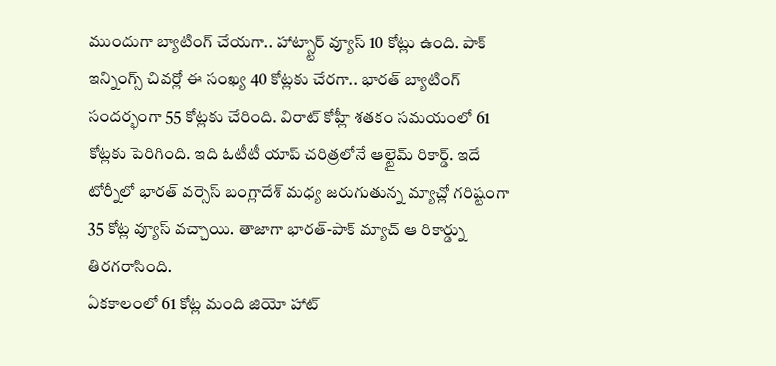ముందుగా బ్యాటింగ్ చేయగా.. హాట్స్టార్ వ్యూస్ 10 కోట్లు ఉంది. పాక్ ఇన్నింగ్స్ చివర్లో ఈ సంఖ్య 40 కోట్లకు చేరగా.. భారత్ బ్యాటింగ్ సందర్భంగా 55 కోట్లకు చేరింది. విరాట్ కోహ్లీ శతకం సమయంలో 61 కోట్లకు పెరిగింది. ఇది ఓటీటీ యాప్ చరిత్రలోనే ఆల్టైమ్ రికార్డ్. ఇదే టోర్నీలో భారత్ వర్సెస్ బంగ్లాదేశ్ మధ్య జరుగుతున్న మ్యాచ్లో గరిష్టంగా 35 కోట్ల వ్యూస్ వచ్చాయి. తాజాగా భారత్-పాక్ మ్యాచ్ ఆ రికార్డ్ను తిరగరాసింది.
ఏకకాలంలో 61 కోట్ల మంది జియో హాట్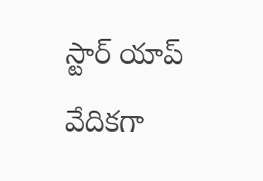స్టార్ యాప్ వేదికగా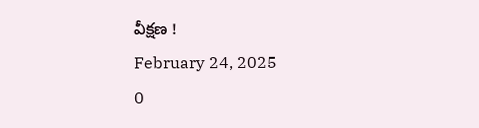వీక్షణ !
February 24, 2025
0